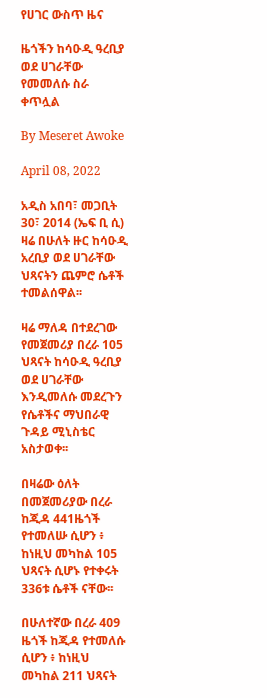የሀገር ውስጥ ዜና

ዜጎችን ከሳዑዲ ዓረቢያ ወደ ሀገራቸው የመመለሱ ስራ ቀጥሏል

By Meseret Awoke

April 08, 2022

አዲስ አበባ፣ መጋቢት 30፣ 2014 (ኤፍ ቢ ሲ) ዛሬ በሁለት ዙር ከሳዑዲ አረቢያ ወደ ሀገራቸው ህጻናትን ጨምሮ ሴቶች ተመልሰዋል፡፡

ዛሬ ማለዳ በተደረገው የመጀመሪያ በረራ 105 ህጻናት ከሳዑዲ ዓረቢያ ወደ ሀገራቸው እንዲመለሱ መደረጉን የሴቶችና ማህበራዊ ጉዳይ ሚኒስቴር አስታወቀ፡፡

በዛሬው ዕለት በመጀመሪያው በረራ ከጂዳ 441ዜጎች የተመለሡ ሲሆን ፥ ከነዚህ መካከል 105 ህጻናት ሲሆኑ የተቀሩት 336ቱ ሴቶች ናቸው፡፡

በሁለተኛው በረራ 409 ዜጎች ከጂዳ የተመለሱ ሲሆን ፥ ከነዚህ መካከል 211 ህጻናት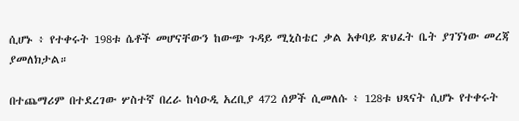ሲሆኑ ፥ የተቀሩት 198ቱ ሴቶች መሆናቸውን ከውጭ ጉዳይ ሚኒስቴር ቃል አቀባይ ጽህፈት ቤት ያገኘነው መረጃ ያመለክታል።

በተጨማሪም በተደረገው ሦስተኛ በረራ ከሳዑዲ አረቢያ 472 ሰዎች ሲመለሱ ፥ 128ቱ ህጻናት ሲሆኑ የተቀሩት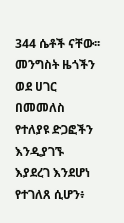344 ሴቶች ናቸው፡፡ መንግስት ዜጎችን ወደ ሀገር በመመለስ የተለያዩ ድጋፎችን እንዲያገኙ እያደረገ እንደሆነ የተገለጸ ሲሆን፥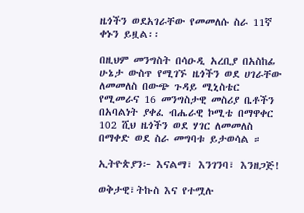ዜጎችን ወደአገራቸው የመመለሱ ስራ 11ኛ ቀኑን ይዟል፡፡

በዚህም መንግስት በሳዑዲ አረቢያ በአስከፊ ሁኔታ ውስጥ የሚገኙ ዜጎችን ወደ ሀገራቸው ለመመለስ በውጭ ጉዳይ ሚኒስቴር የሚመራና 16 መንግስታዊ መስሪያ ቤቶችን በአባልነት ያቀፈ ብሔራዊ ኮሚቴ በማዋቀር 102 ሺህ ዜጎችን ወደ ሃገር ለመመለስ በማቀድ ወደ ስራ መግባቱ ይታወሳል ።

ኢትዮጵያን፦ እናልማ፣ እንገንባ፣ እንዘጋጅ!

ወቅታዊ፣ትኩስ እና የተሟሉ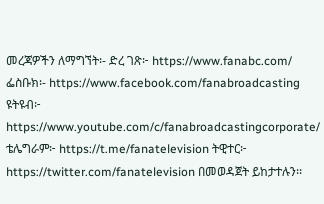መረጃዎችን ለማግኘት፡- ድረ ገጽ፦ https://www.fanabc.com/ ፌስቡክ፡- https://www.facebook.com/fanabroadcasting ዩትዩብ፦ https://www.youtube.com/c/fanabroadcastingcorporate/ ቴሌግራም፦ https://t.me/fanatelevision ትዊተር፦ https://twitter.com/fanatelevision በመወዳጀት ይከታተሉን፡፡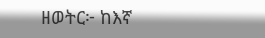ዘወትር፦ ከእኛ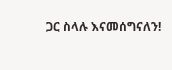ጋር ስላሉ እናመሰግናለን!